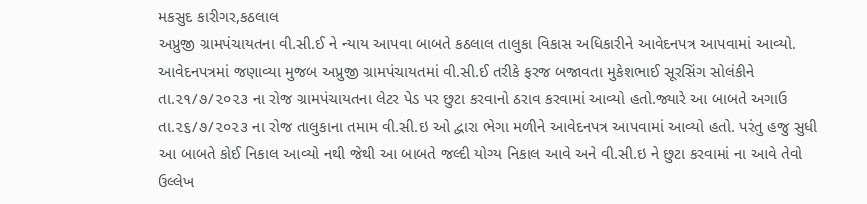મકસુદ કારીગર,કઠલાલ
અપ્રુજી ગ્રામપંચાયતના વી.સી.ઈ ને ન્યાય આપવા બાબતે કઠલાલ તાલુકા વિકાસ અધિકારીને આવેદનપત્ર આપવામાં આવ્યો. આવેદનપત્રમાં જણાવ્યા મુજબ અપ્રુજી ગ્રામપંચાયતમાં વી.સી.ઈ તરીકે ફરજ બજાવતા મુકેશભાઈ સૂરસિંગ સોલંકીને તા.૨૧/૭/૨૦૨૩ ના રોજ ગ્રામપંચાયતના લેટર પેડ પર છુટા કરવાનો ઠરાવ કરવામાં આવ્યો હતો.જ્યારે આ બાબતે અગાઉ તા.૨૬/૭/૨૦૨૩ ના રોજ તાલુકાના તમામ વી.સી.ઇ ઓ દ્વારા ભેગા મળીને આવેદનપત્ર આપવામાં આવ્યો હતો. પરંતુ હજુ સુધી આ બાબતે કોઈ નિકાલ આવ્યો નથી જેથી આ બાબતે જલ્દી યોગ્ય નિકાલ આવે અને વી.સી.ઇ ને છુટા કરવામાં ના આવે તેવો ઉલ્લેખ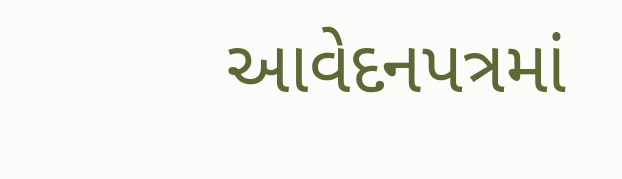આવેદનપત્રમાં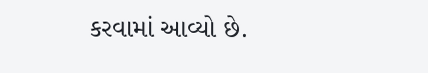કરવામાં આવ્યો છે.